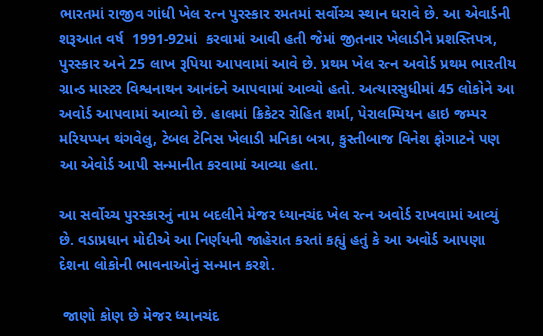ભારતમાં રાજીવ ગાંધી ખેલ રત્ન પુરસ્કાર રમતમાં સર્વોચ્ચ સ્થાન ધરાવે છે. આ એવાર્ડની શરૂઆત વર્ષ  1991-92માં  કરવામાં આવી હતી જેમાં જીતનાર ખેલાડીને પ્રશસ્તિપત્ર, પુરસ્કાર અને 25 લાખ રૂપિયા આપવામાં આવે છે. પ્રથમ ખેલ રત્ન અવોર્ડ પ્રથમ ભારતીય ગ્રાન્ડ માસ્ટર વિશ્વનાથન આનંદને આપવામાં આવ્યો હતો. અત્યારસુધીમાં 45 લોકોને આ અવોર્ડ આપવામાં આવ્યો છે. હાલમાં ક્રિકેટર રોહિત શર્મા, પેરાલમ્પિયન હાઇ જમ્પર મરિયપ્પન થંગવેલુ, ટેબલ ટેનિસ ખેલાડી મનિકા બત્રા, કુસ્તીબાજ વિનેશ ફોગાટને પણ આ એવોર્ડ આપી સન્માનીત કરવામાં આવ્યા હતા.

આ સર્વોચ્ચ પુરસ્કારનું નામ બદલીને મેજર ધ્યાનચંદ ખેલ રત્ન અવોર્ડ રાખવામાં આવ્યું છે. વડાપ્રધાન મોદીએ આ નિર્ણયની જાહેરાત કરતાં કહ્યું હતું કે આ અવોર્ડ આપણા દેશના લોકોની ભાવનાઓનું સન્માન કરશે.

 જાણો કોણ છે મેજર ધ્યાનચંદ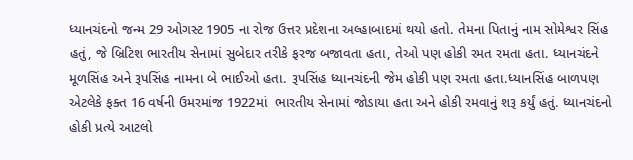ધ્યાનચંદનો જન્મ 29 ઓગસ્ટ 1905 ના રોજ ઉત્તર પ્રદેશના અલ્હાબાદમાં થયો હતો. તેમના પિતાનું નામ સોમેશ્વર સિંહ હતું, જે બ્રિટિશ ભારતીય સેનામાં સુબેદાર તરીકે ફરજ બજાવતા હતા, તેઓ પણ હોકી રમત રમતા હતા. ધ્યાનચંદને મૂળસિંહ અને રૂપસિંહ નામના બે ભાઈઓ હતા. રૂપસિંહ ધ્યાનચંદની જેમ હોકી પણ રમતા હતા.ધ્યાનસિંહ બાળપણ એટલેકે ફક્ત 16 વર્ષની ઉમરમાંજ 1922માં  ભારતીય સેનામાં જોડાયા હતા અને હોકી રમવાનું શરૂ કર્યું હતું. ધ્યાનચંદનો હોકી પ્રત્યે આટલો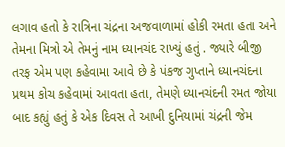લગાવ હતો કે રાત્રિના ચંદ્રના અજવાળામાં હોકી રમતા હતા અને તેમના મિત્રો એ તેમનું નામ ધ્યાનચંદ રાખ્યું હતું . જ્યારે બીજી તરફ એમ પણ કહેવામા આવે છે કે પંકજ ગુપ્તાને ધ્યાનચંદના પ્રથમ કોચ કહેવામાં આવતા હતા, તેમણે ધ્યાનચંદની રમત જોયા બાદ કહ્યું હતું કે એક દિવસ તે આખી દુનિયામાં ચંદ્રની જેમ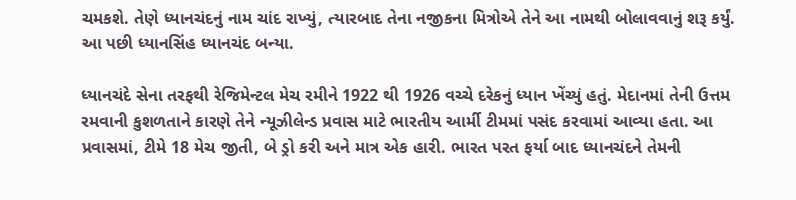ચમકશે. તેણે ધ્યાનચંદનું નામ ચાંદ રાખ્યું, ત્યારબાદ તેના નજીકના મિત્રોએ તેને આ નામથી બોલાવવાનું શરૂ કર્યું. આ પછી ધ્યાનસિંહ ધ્યાનચંદ બન્યા.

ધ્યાનચંદે સેના તરફથી રેજિમેન્ટલ મેચ રમીને 1922 થી 1926 વચ્ચે દરેકનું ધ્યાન ખેંચ્યું હતું. મેદાનમાં તેની ઉત્તમ રમવાની કુશળતાને કારણે તેને ન્યૂઝીલેન્ડ પ્રવાસ માટે ભારતીય આર્મી ટીમમાં પસંદ કરવામાં આવ્યા હતા. આ પ્રવાસમાં, ટીમે 18 મેચ જીતી, બે ડ્રો કરી અને માત્ર એક હારી. ભારત પરત ફર્યા બાદ ધ્યાનચંદને તેમની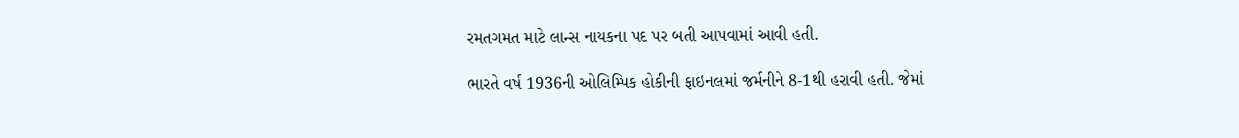રમતગમત માટે લાન્સ નાયકના પદ પર બતી આપવામાં આવી હતી.

ભારતે વર્ષ 1936ની ઓલિમ્પિક હોકીની ફાઇનલમાં જર્મનીને 8-1થી હરાવી હતી. જેમાં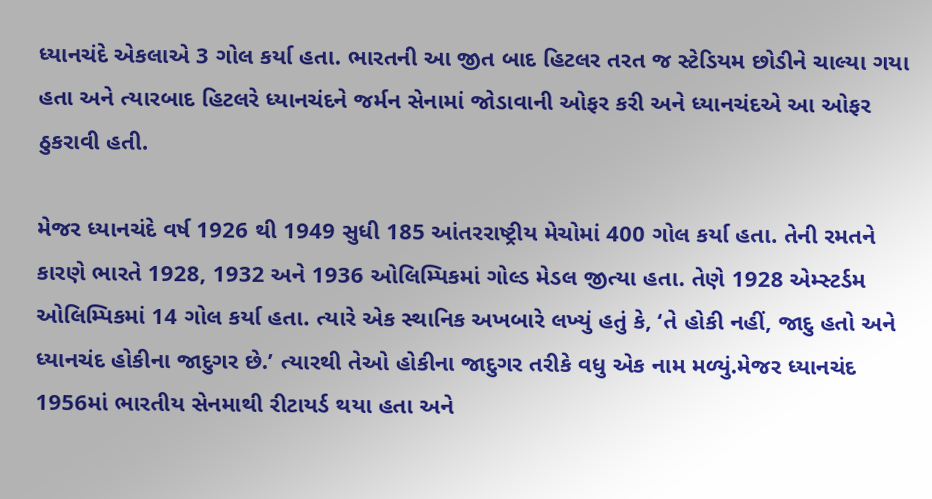ધ્યાનચંદે એકલાએ 3 ગોલ કર્યા હતા. ભારતની આ જીત બાદ હિટલર તરત જ સ્ટેડિયમ છોડીને ચાલ્યા ગયા હતા અને ત્યારબાદ હિટલરે ધ્યાનચંદને જર્મન સેનામાં જોડાવાની ઓફર કરી અને ધ્યાનચંદએ આ ઓફર ઠુકરાવી હતી.

મેજર ધ્યાનચંદે વર્ષ 1926 થી 1949 સુધી 185 આંતરરાષ્ટ્રીય મેચોમાં 400 ગોલ કર્યા હતા. તેની રમતને કારણે ભારતે 1928, 1932 અને 1936 ઓલિમ્પિકમાં ગોલ્ડ મેડલ જીત્યા હતા. તેણે 1928 એમ્સ્ટર્ડમ ઓલિમ્પિકમાં 14 ગોલ કર્યા હતા. ત્યારે એક સ્થાનિક અખબારે લખ્યું હતું કે, ‘તે હોકી નહીં, જાદુ હતો અને ધ્યાનચંદ હોકીના જાદુગર છે.’ ત્યારથી તેઓ હોકીના જાદુગર તરીકે વધુ એક નામ મળ્યું.મેજર ધ્યાનચંદ 1956માં ભારતીય સેનમાથી રીટાયર્ડ થયા હતા અને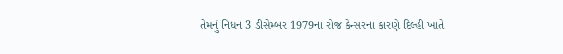તેમનું નિધન 3 ડીસેમ્બર 1979ના રોજ કેન્સરના કારણે દિલ્હી ખાતે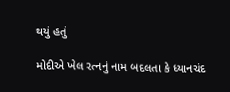થયું હતું

મોદીએ ખેલ રત્નનું નામ બદલતા કે ધ્યાનચંદ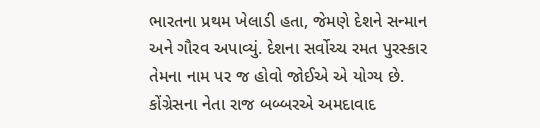ભારતના પ્રથમ ખેલાડી હતા, જેમણે દેશને સન્માન અને ગૌરવ અપાવ્યું. દેશના સર્વોચ્ચ રમત પુરસ્કાર તેમના નામ પર જ હોવો જોઈએ એ યોગ્ય છે. કોંગ્રેસના નેતા રાજ બબ્બરએ અમદાવાદ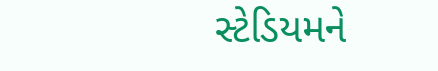સ્ટેડિયમને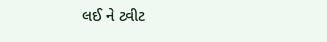લઈ ને ટ્વીટ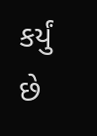કર્યું છે